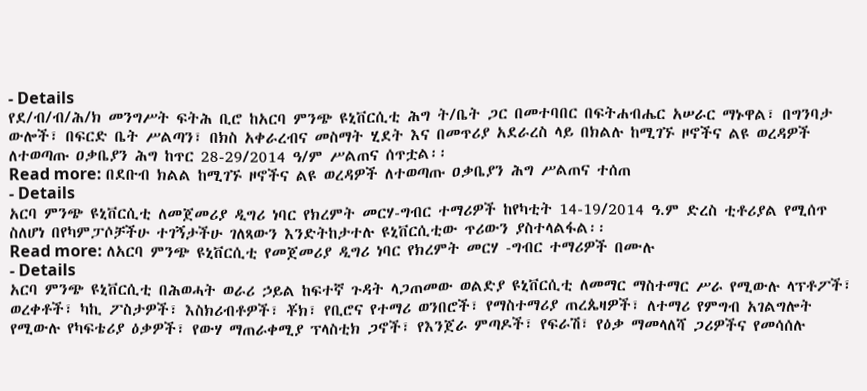- Details
የደ/ብ/ብ/ሕ/ክ መንግሥት ፍትሕ ቢሮ ከአርባ ምንጭ ዩኒቨርሲቲ ሕግ ት/ቤት ጋር በመተባበር በፍትሐብሔር አሠራር ማኑዋል፣ በግንባታ ውሎች፣ በፍርድ ቤት ሥልጣን፣ በክስ አቀራረብና መስማት ሂደት እና በመጥሪያ አደራረስ ላይ በክልሉ ከሚገኙ ዞኖችና ልዩ ወረዳዎች ለተወጣጡ ዐቃቤያን ሕግ ከጥር 28-29/2014 ዓ/ም ሥልጠና ሰጥቷል፡፡
Read more: በደቡብ ክልል ከሚገኙ ዞኖችና ልዩ ወረዳዎች ለተወጣጡ ዐቃቤያን ሕግ ሥልጠና ተሰጠ
- Details
አርባ ምንጭ ዩኒቨርሲቲ ለመጀመሪያ ዲግሪ ነባር የክረምት መርሃ-ግብር ተማሪዎች ከየካቲት 14-19/2014 ዓ.ም ድረስ ቲቶሪያል የሚሰጥ ስለሆነ በየካምፓሶቻችሁ ተገኝታችሁ ገለጻውን እንድትከታተሉ ዩኒቨርሲቲው ጥሪውን ያስተላልፋል፡፡
Read more: ለአርባ ምንጭ ዩኒቨርሲቲ የመጀመሪያ ዲግሪ ነባር የክረምት መርሃ -ግብር ተማሪዎች በሙሉ
- Details
አርባ ምንጭ ዩኒቨርሲቲ በሕወሓት ወራሪ ኃይል ከፍተኛ ጉዳት ላጋጠመው ወልድያ ዩኒቨርሲቲ ለመማር ማስተማር ሥራ የሚውሉ ላፕቶፖች፣ ወረቀቶች፣ ካኪ ፖስታዎች፣ እስክሪብቶዎች፣ ቾክ፣ የቢሮና የተማሪ ወንበሮች፣ የማስተማሪያ ጠረጴዛዎች፣ ለተማሪ የምግብ አገልግሎት የሚውሉ የካፍቴሪያ ዕቃዎች፣ የውሃ ማጠራቀሚያ ፕላስቲክ ጋኖች፣ የእንጀራ ምጣዶች፣ የፍራሽ፣ የዕቃ ማመላለሻ ጋሪዎችና የመሳሰሉ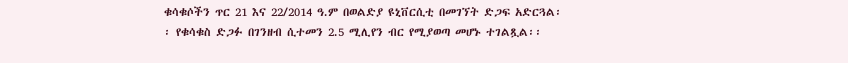ቁሳቁሶችን ጥር 21 እና 22/2014 ዓ.ም በወልድያ ዩኒቨርሲቲ በመገኘት ድጋፍ አድርጓል፡፡ የቁሳቁስ ድጋፉ በገንዘብ ሲተመን 2.5 ሚሊየን ብር የሚያወጣ መሆኑ ተገልጿል፡፡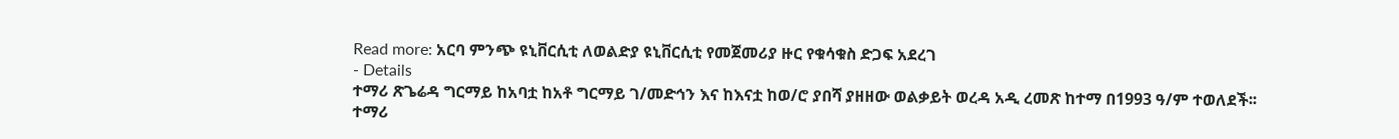Read more: አርባ ምንጭ ዩኒቨርሲቲ ለወልድያ ዩኒቨርሲቲ የመጀመሪያ ዙር የቁሳቁስ ድጋፍ አደረገ
- Details
ተማሪ ጽጌሬዳ ግርማይ ከአባቷ ከአቶ ግርማይ ገ/መድኅን እና ከእናቷ ከወ/ሮ ያበሻ ያዘዘው ወልቃይት ወረዳ አዲ ረመጽ ከተማ በ1993 ዓ/ም ተወለደች፡፡
ተማሪ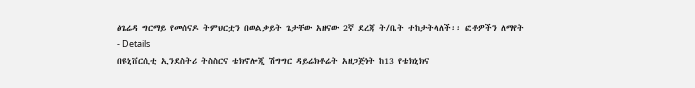ፅጌሬዳ ግርማይ የመሰናዶ ትምህርቷን በወልቃይት ጌታቸው አዘናው 2ኛ ደረጃ ት/ቤት ተከታትላለች፡፡ ፎቶዎችን ለማየት
- Details
በዩኒቨርሲቲ ኢንደስትሪ ትስስርና ቴክኖሎጂ ሽግግር ዳይሬክቶሬት አዘጋጅነት ከ13 የቴክኒክና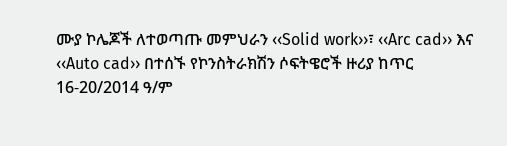ሙያ ኮሌጆች ለተወጣጡ መምህራን ‹‹Solid work››፣ ‹‹Arc cad›› እና ‹‹Auto cad›› በተሰኙ የኮንስትራክሽን ሶፍትዌሮች ዙሪያ ከጥር 16-20/2014 ዓ/ም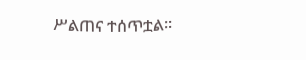ሥልጠና ተሰጥቷል፡፡